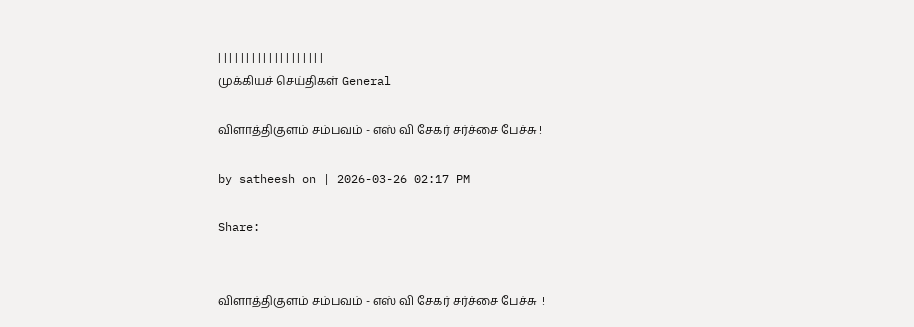| | | | | | | | | | | | | | | | | | |
முக்கியச் செய்திகள் General

விளாத்திகுளம் சம்பவம் - எஸ் வி சேகர் சர்ச்சை பேச்சு !

by satheesh on | 2026-03-26 02:17 PM

Share:


விளாத்திகுளம் சம்பவம் - எஸ் வி சேகர் சர்ச்சை பேச்சு  !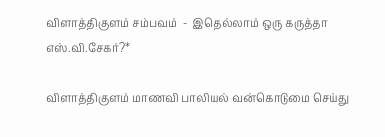விளாத்திகுளம் சம்பவம்  -  இதெல்லாம் ஒரு கருத்தா எஸ்.வி.சேகர்?*

விளாத்திகுளம் மாணவி பாலியல் வன்கொடுமை செய்து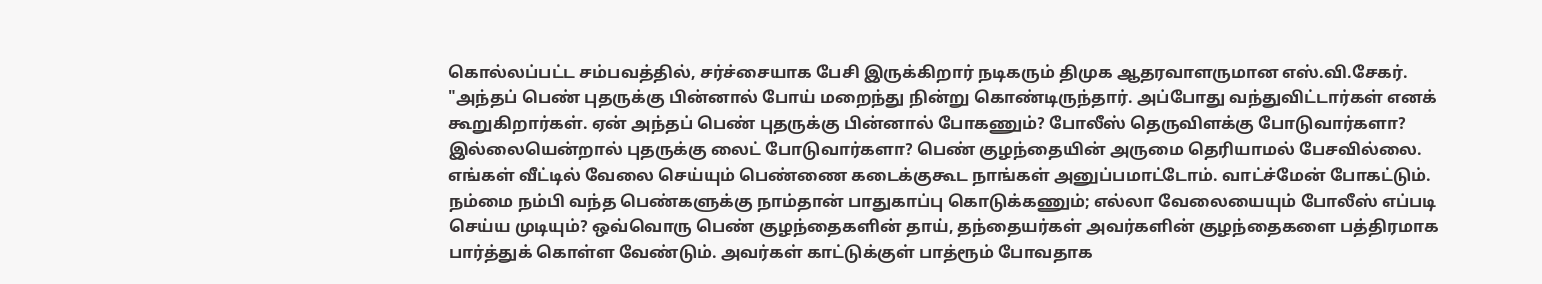கொல்லப்பட்ட சம்பவத்தில், சர்ச்சையாக பேசி இருக்கிறார் நடிகரும் திமுக ஆதரவாளருமான எஸ்.வி.சேகர். "அந்தப் பெண் புதருக்கு பின்னால் போய் மறைந்து நின்று கொண்டிருந்தார். அப்போது வந்துவிட்டார்கள் எனக் கூறுகிறார்கள். ஏன் அந்தப் பெண் புதருக்கு பின்னால் போகணும்? போலீஸ் தெருவிளக்கு போடுவார்களா? இல்லையென்றால் புதருக்கு லைட் போடுவார்களா? பெண் குழந்தையின் அருமை தெரியாமல் பேசவில்லை. எங்கள் வீட்டில் வேலை செய்யும் பெண்ணை கடைக்குகூட நாங்கள் அனுப்பமாட்டோம். வாட்ச்மேன் போகட்டும். நம்மை நம்பி வந்த பெண்களுக்கு நாம்தான் பாதுகாப்பு கொடுக்கணும்; எல்லா வேலையையும் போலீஸ் எப்படி செய்ய முடியும்? ஒவ்வொரு பெண் குழந்தைகளின் தாய், தந்தையர்கள் அவர்களின் குழந்தைகளை பத்திரமாக பார்த்துக் கொள்ள வேண்டும். அவர்கள் காட்டுக்குள் பாத்ரூம் போவதாக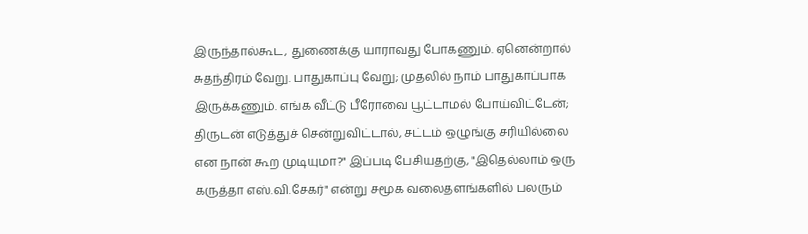இருந்தால்கூட, துணைக்கு யாராவது போகணும். ஏனென்றால் சுதந்திரம் வேறு. பாதுகாப்பு வேறு; முதலில் நாம் பாதுகாப்பாக இருக்கணும். எங்க வீட்டு பீரோவை பூட்டாமல் போய்விட்டேன்; திருடன் எடுத்துச் சென்றுவிட்டால், சட்டம் ஒழுங்கு சரியில்லை என நான் கூற முடியுமா?" இப்படி பேசியதற்கு, "இதெல்லாம் ஒரு கருத்தா எஸ்.வி.சேகர்" என்று சமூக வலைதளங்களில் பலரும்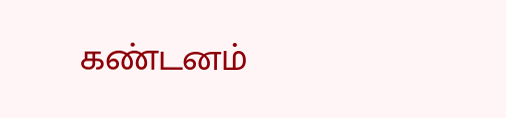கண்டனம்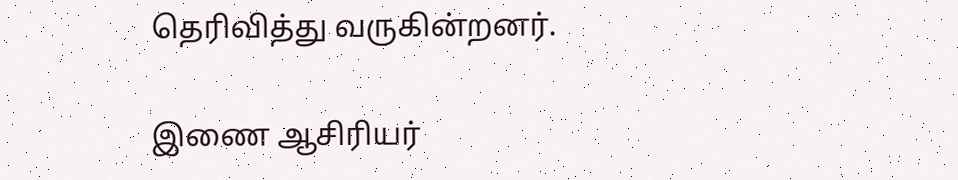தெரிவித்து வருகின்றனர்.

இணை ஆசிரியர்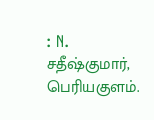: N. சதீஷ்குமார்,  பெரியகுளம்.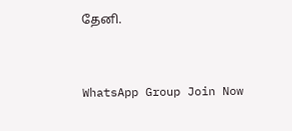தேனி.


WhatsApp Group Join Now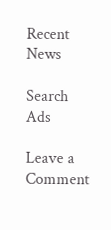Recent News

Search
Ads

Leave a Comment